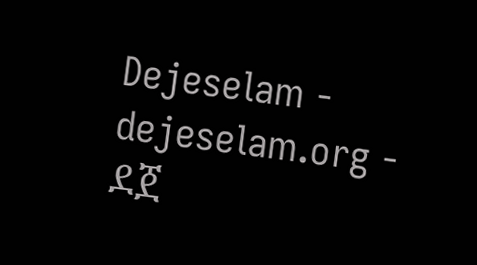Dejeselam - dejeselam.org - ደጀ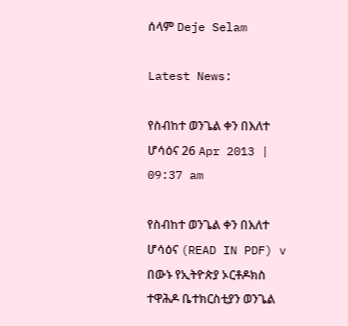ሰላም Deje Selam

Latest News:

የስብከተ ወንጌል ቀን በእለተ ሆሳዕና 26 Apr 2013 | 09:37 am

የስብከተ ወንጌል ቀን በእለተ ሆሳዕና (READ IN PDF) v በውኑ የኢትዮጵያ ኦርቶዶክስ ተዋሕዶ ቤተክርስቲያን ወንጌል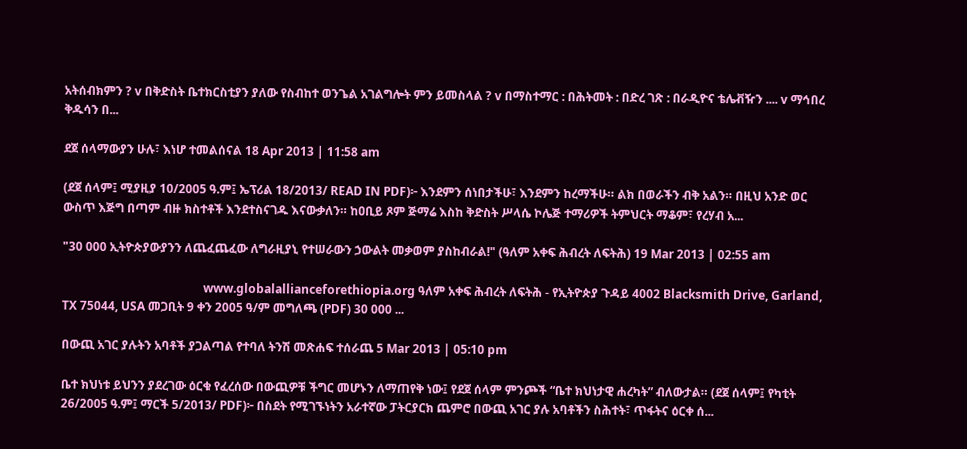አትሰብክምን ? v በቅድስት ቤተክርስቲያን ያለው የስብከተ ወንጌል አገልግሎት ምን ይመስላል ? v በማስተማር : በሕትመት : በድረ ገጽ : በራዲዮና ቴሌቭዥን .... v ማኅበረ ቅዱሳን በ...

ደጀ ሰላማውያን ሁሉ፣ እነሆ ተመልሰናል 18 Apr 2013 | 11:58 am

(ደጀ ሰላም፤ ሚያዚያ 10/2005 ዓ.ም፤ ኤፕሪል 18/2013/ READ IN PDF)፦ እንደምን ሰነበታችሁ፣ እንደምን ከረማችሁ። ልክ በወራችን ብቅ አልን። በዚህ አንድ ወር ውስጥ እጅግ በጣም ብዙ ክስተቶች እንደተስናገዱ እናውቃለን። ከዐቢይ ጾም ጅማሬ እስከ ቅድስት ሥላሴ ኮሌጅ ተማሪዎች ትምህርት ማቆም፣ የረሃብ አ...

"30 000 ኢትዮጵያውያንን ለጨፈጨፈው ለግራዚያኒ የተሠራውን ኃውልት መቃወም ያስከብራል!" (ዓለም አቀፍ ሕብረት ለፍትሕ) 19 Mar 2013 | 02:55 am

                                               www.globalallianceforethiopia.org ዓለም አቀፍ ሕብረት ለፍትሕ - የኢትዮጵያ ጉዳይ 4002 Blacksmith Drive, Garland, TX 75044, USA መጋቢት 9 ቀን 2005 ዓ/ም መግለጫ (PDF) 30 000 ...

በውጪ አገር ያሉትን አባቶች ያጋልጣል የተባለ ትንሽ መጽሐፍ ተሰራጨ 5 Mar 2013 | 05:10 pm

ቤተ ክህነቱ ይህንን ያደረገው ዕርቁ የፈረሰው በውጪዎቹ ችግር መሆኑን ለማጠየቅ ነው፤ የደጀ ሰላም ምንጮች “ቤተ ክህነታዊ ሐረካት” ብለውታል። (ደጀ ሰላም፤ የካቲት 26/2005 ዓ.ም፤ ማርች 5/2013/ PDF)፦ በስደት የሚገኙነትን አራተኛው ፓትርያርክ ጨምሮ በውጪ አገር ያሉ አባቶችን ስሕተት፣ ጥፋትና ዕርቀ ሰ...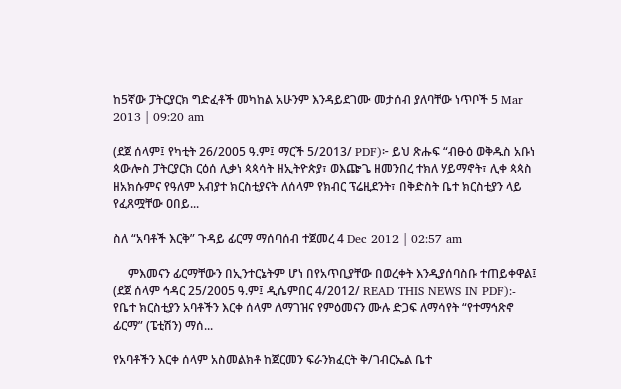ከ5ኛው ፓትርያርክ ግድፈቶች መካከል አሁንም እንዳይደገሙ መታሰብ ያለባቸው ነጥቦች 5 Mar 2013 | 09:20 am

(ደጀ ሰላም፤ የካቲት 26/2005 ዓ.ም፤ ማርች 5/2013/ PDF)፦ ይህ ጽሑፍ “ብፁዕ ወቅዱስ አቡነ ጳውሎስ ፓትርያርክ ርዕሰ ሊቃነ ጳጳሳት ዘኢትዮጵያ፣ ወእጬጌ ዘመንበረ ተክለ ሃይማኖት፣ ሊቀ ጳጳስ ዘአክሱምና የዓለም አብያተ ክርስቲያናት ለሰላም የክብር ፕሬዚደንት፣ በቅድስት ቤተ ክርስቲያን ላይ የፈጸሟቸው ዐበይ...

ስለ “አባቶች እርቅ” ጉዳይ ፊርማ ማሰባሰብ ተጀመረ 4 Dec 2012 | 02:57 am

     ምእመናን ፊርማቸውን በኢንተርኔትም ሆነ በየአጥቢያቸው በወረቀት እንዲያሰባስቡ ተጠይቀዋል፤ (ደጀ ሰላም ኅዳር 25/2005 ዓ.ም፤ ዲሴምበር 4/2012/ READ THIS NEWS IN PDF):- የቤተ ክርስቲያን አባቶችን እርቀ ሰላም ለማገዝና የምዕመናን ሙሉ ድጋፍ ለማሳየት “የተማኅጽኖ ፊርማ” (ፔቲሽን) ማሰ...

የአባቶችን እርቀ ሰላም አስመልክቶ ከጀርመን ፍራንክፈርት ቅ/ገብርኤል ቤተ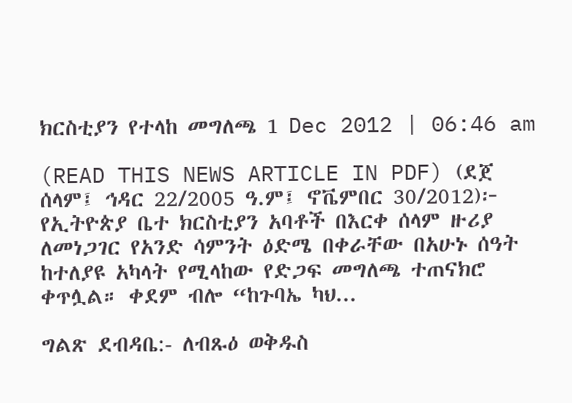ክርስቲያን የተላከ መግለጫ 1 Dec 2012 | 06:46 am

(READ THIS NEWS ARTICLE IN PDF) (ደጀ ሰላም፤ ኅዳር 22/2005 ዓ.ም፤ ኖቬምበር 30/2012)፦ የኢትዮጵያ ቤተ ክርስቲያን አባቶች በእርቀ ሰላም ዙሪያ ለመነጋገር የአንድ ሳምንት ዕድሜ በቀራቸው በአሁኑ ሰዓት ከተለያዩ አካላት የሚላከው የድጋፍ መግለጫ ተጠናክሮ ቀጥሏል። ቀደም ብሎ “ከጉባኤ ካህ...

ግልጽ ደብዳቤ:- ለብጹዕ ወቅዱስ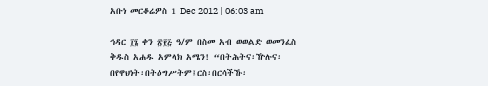አቡነ መርቆሬዎስ 1 Dec 2012 | 06:03 am

ኅዳር ፲፮ ቀን ፳፻፭ ዓ/ም በስመ አብ ወወልድ ወመንፈስ ቅዱስ አሐዱ አምላክ አሜን! “በትሕትና፡ዅሉና፡በየዋህነት፡በትዕግሥትም፤ርስ፡በርሳችኹ፡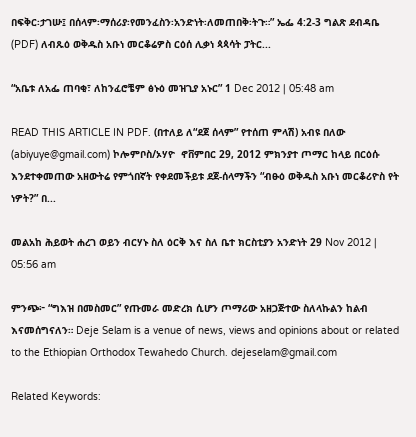በፍቅር፡ታገሡ፤ በሰላም፡ማሰሪያ፡የመንፈስን፡አንድነት፡ለመጠበቅ፡ትጉ።” ኤፌ 4:2-3 ግልጽ ደብዳቤ (PDF) ለብጹዕ ወቅዱስ አቡነ መርቆሬዎስ ርዕሰ ሊቃነ ጳጳሳት ፓትር...

“አቤቱ ለአፌ ጠባቂ፣ ለከንፈሮቼም ፅኑዕ መዝጊያ አኑር” 1 Dec 2012 | 05:48 am

READ THIS ARTICLE IN PDF. (በተለይ ለ“ደጀ ሰላም” የተሰጠ ምላሽ) አብዩ በለው (abiyuye@gmail.com) ኮሎምቦስ/ኦሃዮ  ኖቨምበር 29, 2012 ምክንያተ ጦማር ከላይ በርዕሱ እንደተቀመጠው አዘውትሬ የምጎበኛት የቀደመችይቱ ደጀ-ሰላማችን “ብፁዕ ወቅዱስ አቡነ መርቆሪዮስ የት ነዎት?” በ...

መልአከ ሕይወት ሐረገ ወይን ብርሃኑ ስለ ዕርቅ እና ስለ ቤተ ክርስቲያን አንድነት 29 Nov 2012 | 05:56 am

ምንጭ፦ “ግእዝ በመስመር” የጡመራ መድረክ ሲሆን ጦማሪው አዘጋጅተው ስለላኩልን ከልብ እናመሰግናለን። Deje Selam is a venue of news, views and opinions about or related to the Ethiopian Orthodox Tewahedo Church. dejeselam@gmail.com

Related Keywords: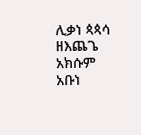ሊቃነ ጳጳሳ ዘእጨጌ አክሱም አቡነ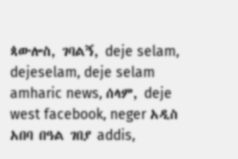ጳውሎስ, ገባልኝ, deje selam, dejeselam, deje selam amharic news, ሰላም, deje west facebook, neger አዲስ አበባ በዓል ገበያ addis,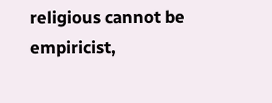religious cannot be empiricist,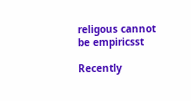religous cannot be empiricsst

Recently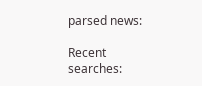parsed news:

Recent searches: